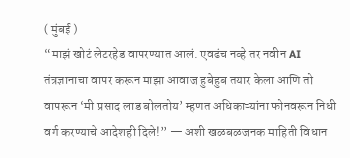( मुंबई )
“माझं खोटं लेटरहेड वापरण्यात आलं. एवढंच नव्हे तर नवीन AI तंत्रज्ञानाचा वापर करून माझा आवाज हुबेहुब तयार केला आणि तो वापरून ‘मी प्रसाद लाड बोलतोय’ म्हणत अधिकाऱ्यांना फोनवरून निधी वर्ग करण्याचे आदेशही दिले!” — अशी खळबळजनक माहिती विधान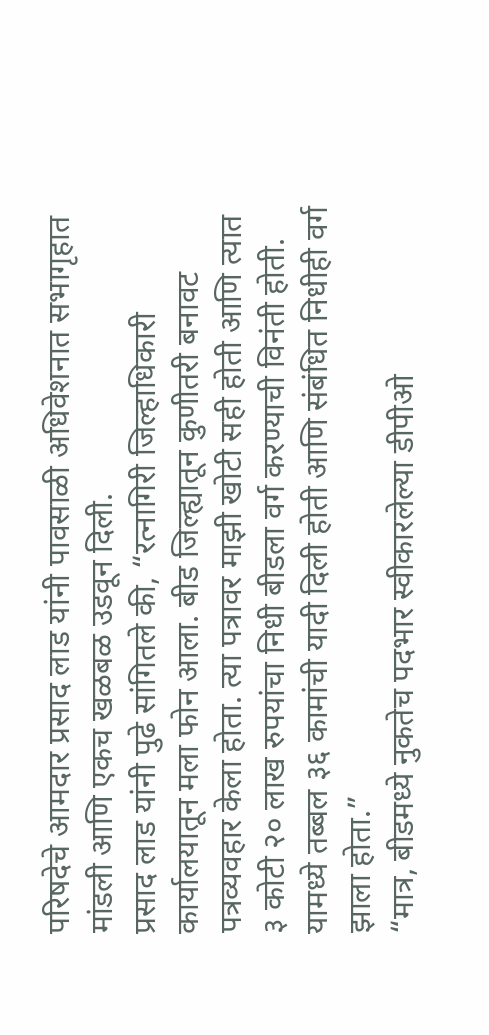परिषदेचे आमदार प्रसाद लाड यांनी पावसाळी अधिवेशनात सभागृहात मांडली आणि एकच खळबळ उडवून दिली.
प्रसाद लाड यांनी पुढे सांगितले की, “रत्नागिरी जिल्हाधिकारी कार्यालयातून मला फोन आला. बीड जिल्ह्यातून कुणीतरी बनावट पत्रव्यवहार केला होता. त्या पत्रावर माझी खोटी सही होती आणि त्यात ३ कोटी २० लाख रुपयांचा निधी बीडला वर्ग करण्याची विनंती होती. यामध्ये तब्बल ३६ कामांची यादी दिली होती आणि संबंधित निधीही वर्ग झाला होता.”
“मात्र, बीडमध्ये नुकतेच पदभार स्वीकारलेल्या डीपीओ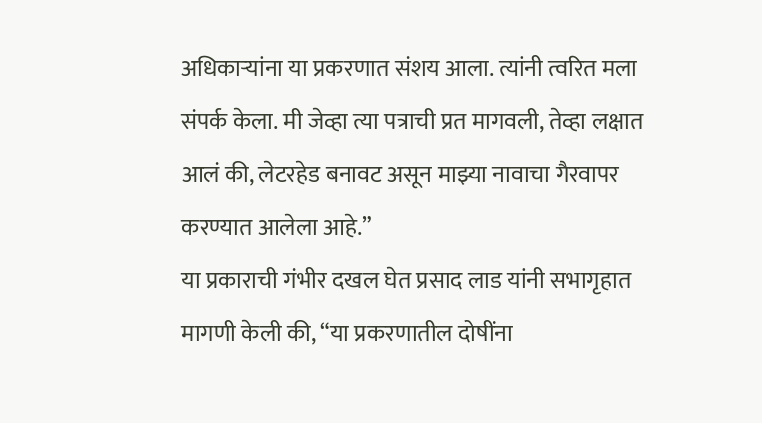अधिकाऱ्यांना या प्रकरणात संशय आला. त्यांनी त्वरित मला संपर्क केला. मी जेव्हा त्या पत्राची प्रत मागवली, तेव्हा लक्षात आलं की, लेटरहेड बनावट असून माझ्या नावाचा गैरवापर करण्यात आलेला आहे.”
या प्रकाराची गंभीर दखल घेत प्रसाद लाड यांनी सभागृहात मागणी केली की, “या प्रकरणातील दोषींना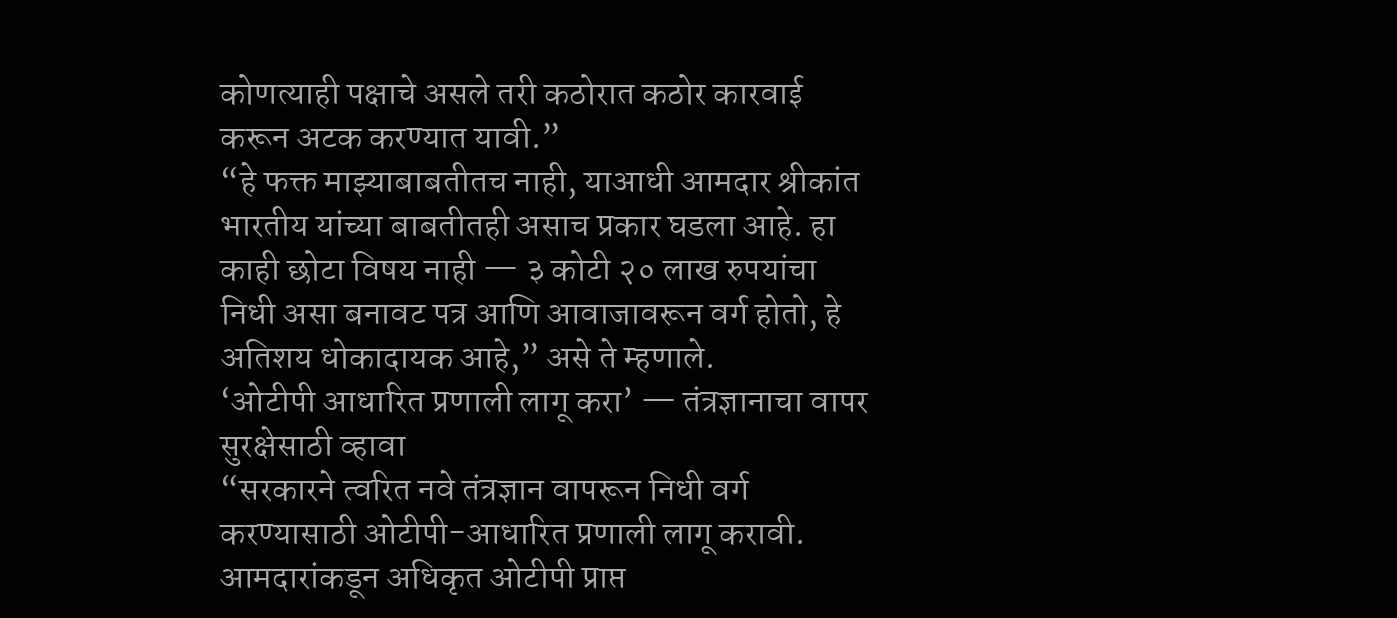कोणत्याही पक्षाचे असले तरी कठोरात कठोर कारवाई करून अटक करण्यात यावी.”
“हे फक्त माझ्याबाबतीतच नाही, याआधी आमदार श्रीकांत भारतीय यांच्या बाबतीतही असाच प्रकार घडला आहे. हा काही छोटा विषय नाही — ३ कोटी २० लाख रुपयांचा निधी असा बनावट पत्र आणि आवाजावरून वर्ग होतो, हे अतिशय धोकादायक आहे,” असे ते म्हणाले.
‘ओटीपी आधारित प्रणाली लागू करा’ — तंत्रज्ञानाचा वापर सुरक्षेसाठी व्हावा
“सरकारने त्वरित नवे तंत्रज्ञान वापरून निधी वर्ग करण्यासाठी ओटीपी-आधारित प्रणाली लागू करावी. आमदारांकडून अधिकृत ओटीपी प्राप्त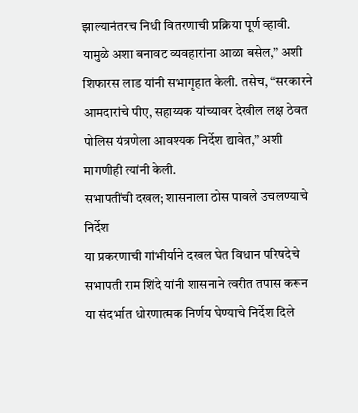झाल्यानंतरच निधी वितरणाची प्रक्रिया पूर्ण व्हावी. यामुळे अशा बनावट व्यवहारांना आळा बसेल,” अशी शिफारस लाड यांनी सभागृहात केली. तसेच, “सरकारने आमदारांचे पीए, सहाय्यक यांच्यावर देखील लक्ष ठेवत पोलिस यंत्रणेला आवश्यक निर्देश द्यावेत,” अशी मागणीही त्यांनी केली.
सभापतींची दखल; शासनाला ठोस पावले उचलण्याचे निर्देश
या प्रकरणाची गांभीर्याने दखल घेत विधान परिषदेचे सभापती राम शिंदे यांनी शासनाने त्वरीत तपास करून या संदर्भात धोरणात्मक निर्णय घेण्याचे निर्देश दिले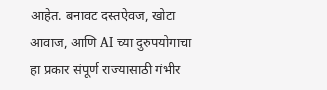आहेत. बनावट दस्तऐवज, खोटा आवाज, आणि AI च्या दुरुपयोगाचा हा प्रकार संपूर्ण राज्यासाठी गंभीर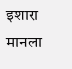इशारा मानला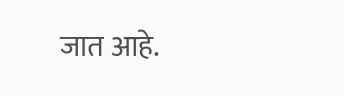जात आहे.